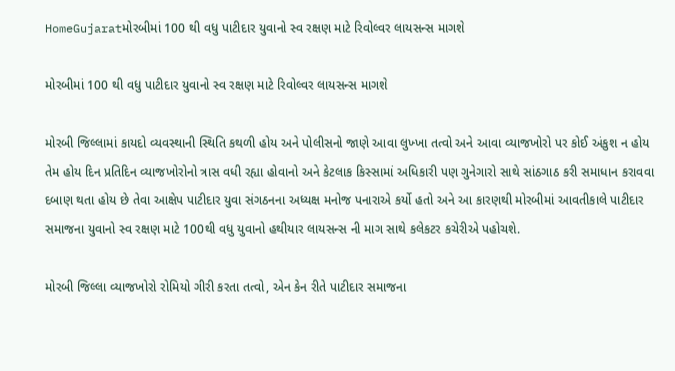HomeGujaratમોરબીમાં 100 થી વધુ પાટીદાર યુવાનો સ્વ રક્ષણ માટે રિવોલ્વર લાયસન્સ માગશે

મોરબીમાં 100 થી વધુ પાટીદાર યુવાનો સ્વ રક્ષણ માટે રિવોલ્વર લાયસન્સ માગશે

મોરબી જિલ્લામાં કાયદો વ્યવસ્થાની સ્થિતિ કથળી હોય અને પોલીસનો જાણે આવા લુખ્ખા તત્વો અને આવા વ્યાજખોરો પર કોઈ અંકુશ ન હોય તેમ હોય દિન પ્રતિદિન વ્યાજખોરોનો ત્રાસ વધી રહ્યા હોવાનો અને કેટલાક કિસ્સામાં અધિકારી પણ ગુનેગારો સાથે સાંઠગાઠ કરી સમાધાન કરાવવા દબાણ થતા હોય છે તેવા આક્ષેપ પાટીદાર યુવા સંગઠનના અધ્યક્ષ મનોજ પનારાએ કર્યો હતો અને આ કારણથી મોરબીમાં આવતીકાલે પાટીદાર સમાજના યુવાનો સ્વ રક્ષણ માટે 100થી વધુ યુવાનો હથીયાર લાયસન્સ ની માગ સાથે કલેકટર કચેરીએ પહોચશે.

મોરબી જિલ્લા વ્યાજખોરો રોમિયો ગીરી કરતા તત્વો, એન કેન રીતે પાટીદાર સમાજના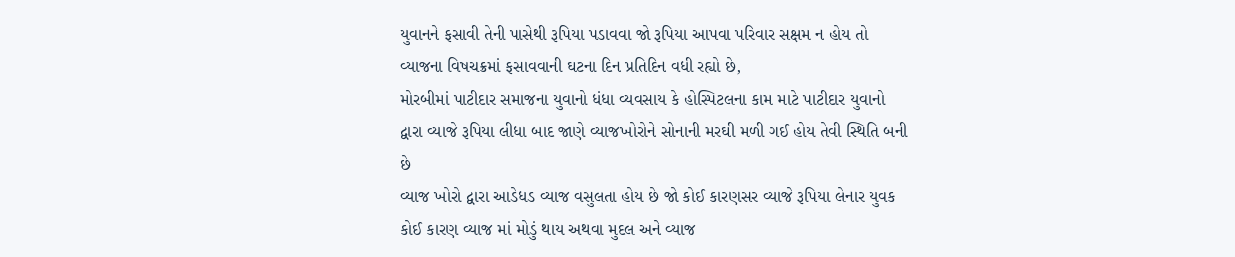યુવાનને ફસાવી તેની પાસેથી રૂપિયા પડાવવા જો રૂપિયા આપવા પરિવાર સક્ષમ ન હોય તો વ્યાજના વિષચક્રમાં ફસાવવાની ઘટના દિન પ્રતિદિન વધી રહ્યો છે,
મોરબીમાં પાટીદાર સમાજના યુવાનો ધંધા વ્યવસાય કે હોસ્પિટલના કામ માટે પાટીદાર યુવાનો દ્વારા વ્યાજે રૂપિયા લીધા બાદ જાણે વ્યાજખોરોને સોનાની મરઘી મળી ગઈ હોય તેવી સ્થિતિ બની છે
વ્યાજ ખોરો દ્વારા આડેધડ વ્યાજ વસુલતા હોય છે જો કોઈ કારણસર વ્યાજે રૂપિયા લેનાર યુવક કોઈ કારણ વ્યાજ માં મોડું થાય અથવા મુદલ અને વ્યાજ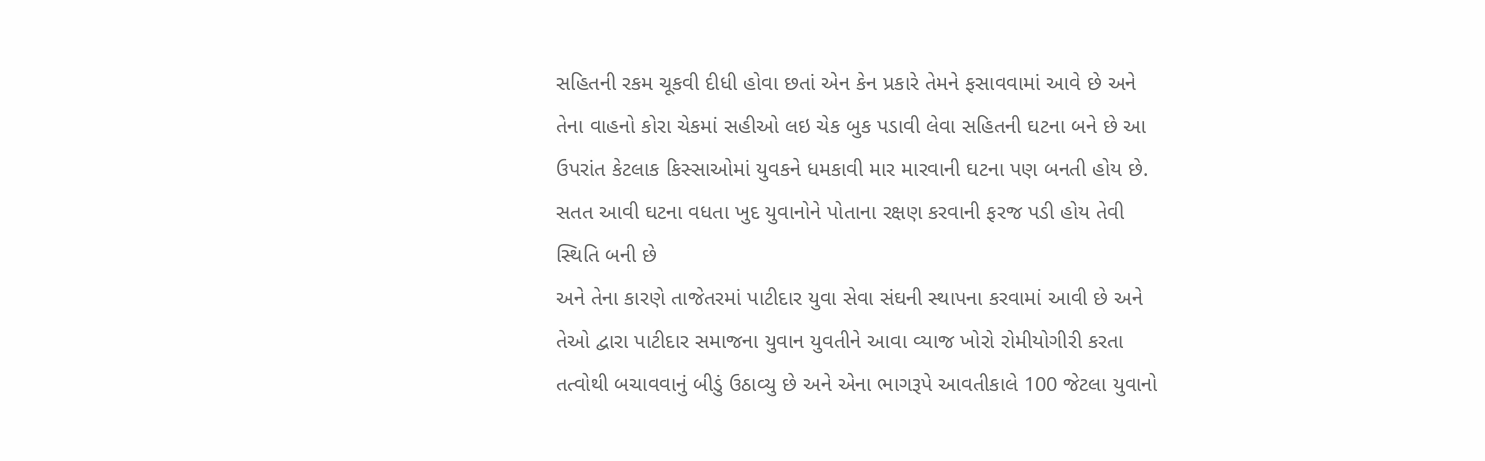સહિતની રકમ ચૂકવી દીધી હોવા છતાં એન કેન પ્રકારે તેમને ફસાવવામાં આવે છે અને તેના વાહનો કોરા ચેકમાં સહીઓ લઇ ચેક બુક પડાવી લેવા સહિતની ઘટના બને છે આ ઉપરાંત કેટલાક કિસ્સાઓમાં યુવકને ધમકાવી માર મારવાની ઘટના પણ બનતી હોય છે. સતત આવી ઘટના વધતા ખુદ યુવાનોને પોતાના રક્ષણ કરવાની ફરજ પડી હોય તેવી સ્થિતિ બની છે
અને તેના કારણે તાજેતરમાં પાટીદાર યુવા સેવા સંઘની સ્થાપના કરવામાં આવી છે અને તેઓ દ્વારા પાટીદાર સમાજના યુવાન યુવતીને આવા વ્યાજ ખોરો રોમીયોગીરી કરતા તત્વોથી બચાવવાનું બીડું ઉઠાવ્યુ છે અને એના ભાગરૂપે આવતીકાલે 100 જેટલા યુવાનો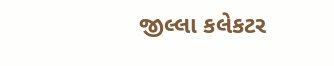જીલ્લા કલેકટર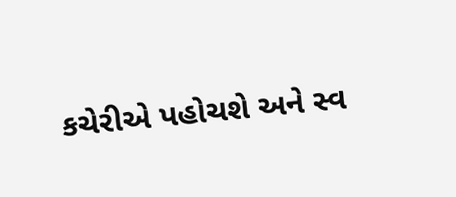કચેરીએ પહોચશે અને સ્વ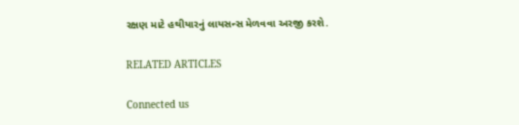રક્ષણ માટે હથીયારનું લાયસન્સ મેળવવા અરજી કરશે.

RELATED ARTICLES

Connected us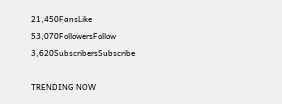21,450FansLike
53,070FollowersFollow
3,620SubscribersSubscribe

TRENDING NOW